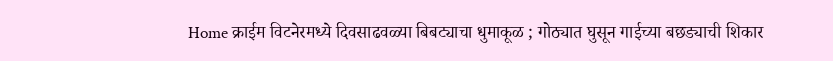Home क्राईम विटनेरमध्ये दिवसाढवळ्या बिबट्याचा धुमाकूळ ; गोठ्यात घुसून गाईच्या बछड्याची शिकार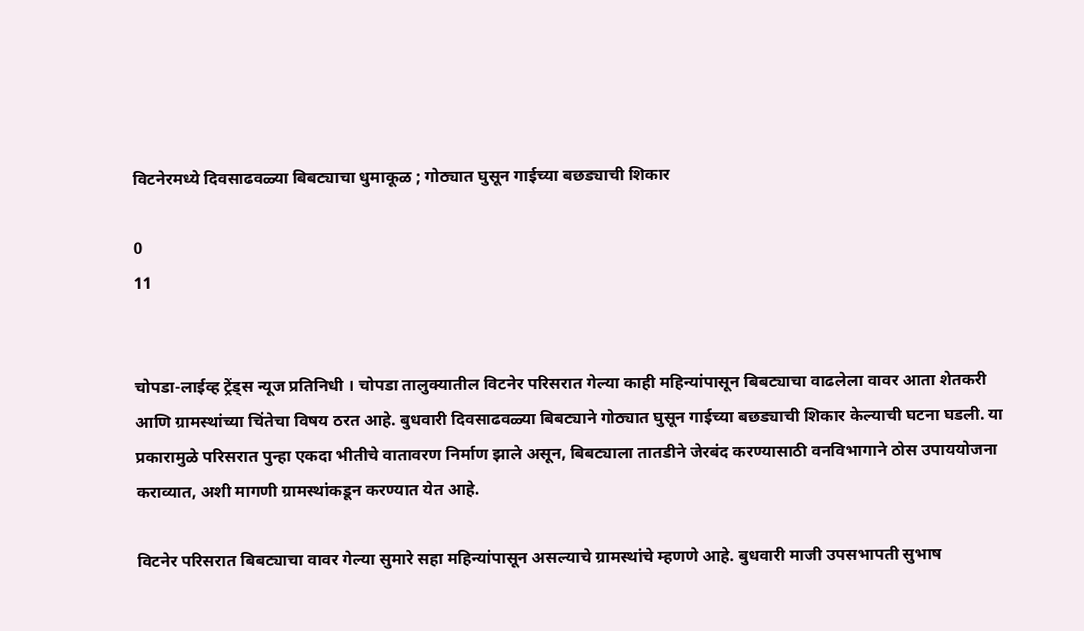विटनेरमध्ये दिवसाढवळ्या बिबट्याचा धुमाकूळ ; गोठ्यात घुसून गाईच्या बछड्याची शिकार

0
11


चोपडा-लाईव्ह ट्रेंड्स न्यूज प्रतिनिधी । चोपडा तालुक्यातील विटनेर परिसरात गेल्या काही महिन्यांपासून बिबट्याचा वाढलेला वावर आता शेतकरी आणि ग्रामस्थांच्या चिंतेचा विषय ठरत आहे. बुधवारी दिवसाढवळ्या बिबट्याने गोठ्यात घुसून गाईच्या बछड्याची शिकार केल्याची घटना घडली. या प्रकारामुळे परिसरात पुन्हा एकदा भीतीचे वातावरण निर्माण झाले असून, बिबट्याला तातडीने जेरबंद करण्यासाठी वनविभागाने ठोस उपाययोजना कराव्यात, अशी मागणी ग्रामस्थांकडून करण्यात येत आहे.

विटनेर परिसरात बिबट्याचा वावर गेल्या सुमारे सहा महिन्यांपासून असल्याचे ग्रामस्थांचे म्हणणे आहे. बुधवारी माजी उपसभापती सुभाष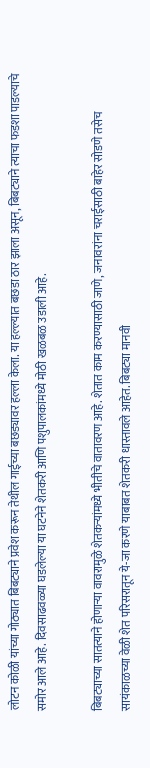लोटन कोळी यांच्या गोठ्यात बिबट्याने प्रवेश करून तेथील गाईच्या बछड्यावर हल्ला केला. या हल्ल्यात बछडा ठार झाला असून, बिबट्याने त्याचा फडशा पाडल्याचे समोर आले आहे. दिवसाढवळ्या घडलेल्या या घटनेने शेतकरी आणि पशुपालकांमध्ये मोठी खळबळ उडाली आहे.

बिबट्याच्या सातत्याने होणाऱ्या वावरामुळे शेतकऱ्यांमध्ये भीतीचे वातावरण आहे. शेतात काम करण्यासाठी जाणे, जनावरांना चराईसाठी बाहेर सोडणे तसेच सायंकाळच्या वेळी शेत परिसरातून ये-जा करणे याबाबत शेतकरी धास्तावले आहेत. बिबट्या मानवी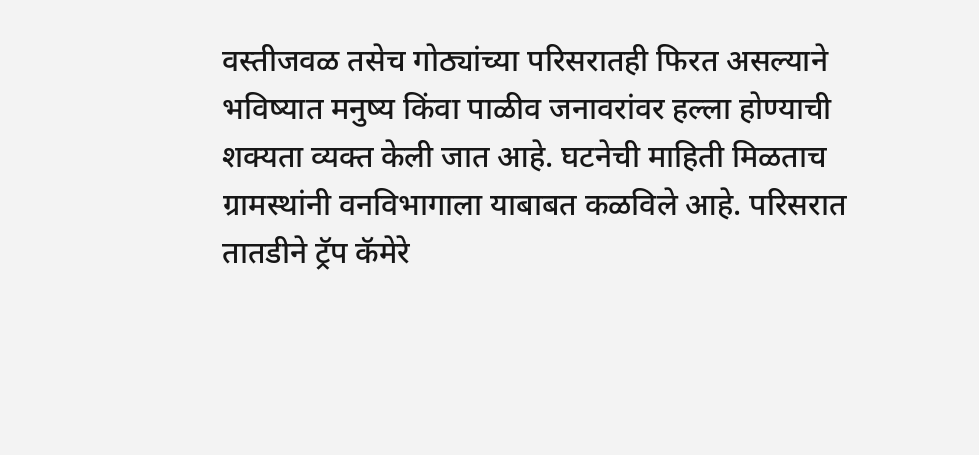वस्तीजवळ तसेच गोठ्यांच्या परिसरातही फिरत असल्याने भविष्यात मनुष्य किंवा पाळीव जनावरांवर हल्ला होण्याची शक्यता व्यक्त केली जात आहे. घटनेची माहिती मिळताच ग्रामस्थांनी वनविभागाला याबाबत कळविले आहे. परिसरात तातडीने ट्रॅप कॅमेरे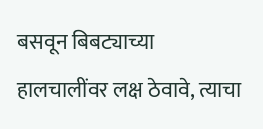बसवून बिबट्याच्या हालचालींवर लक्ष ठेवावे, त्याचा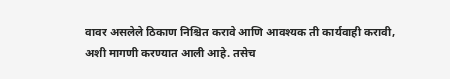वावर असलेले ठिकाण निश्चित करावे आणि आवश्यक ती कार्यवाही करावी, अशी मागणी करण्यात आली आहे. तसेच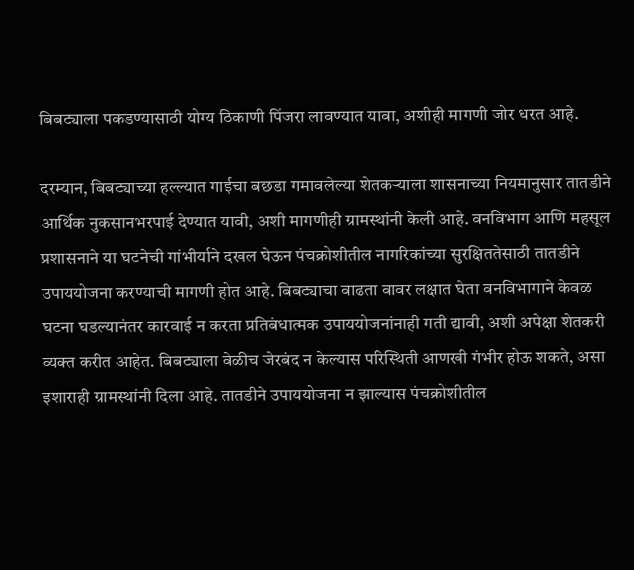बिबट्याला पकडण्यासाठी योग्य ठिकाणी पिंजरा लावण्यात यावा, अशीही मागणी जोर धरत आहे.

दरम्यान, बिबट्याच्या हल्ल्यात गाईचा बछडा गमावलेल्या शेतकऱ्याला शासनाच्या नियमानुसार तातडीने आर्थिक नुकसानभरपाई देण्यात यावी, अशी मागणीही ग्रामस्थांनी केली आहे. वनविभाग आणि महसूल प्रशासनाने या घटनेची गांभीर्याने दखल घेऊन पंचक्रोशीतील नागरिकांच्या सुरक्षिततेसाठी तातडीने उपाययोजना करण्याची मागणी होत आहे. बिबट्याचा वाढता वावर लक्षात घेता वनविभागाने केवळ घटना घडल्यानंतर कारवाई न करता प्रतिबंधात्मक उपाययोजनांनाही गती द्यावी, अशी अपेक्षा शेतकरी व्यक्त करीत आहेत. बिबट्याला वेळीच जेरबंद न केल्यास परिस्थिती आणखी गंभीर होऊ शकते, असा इशाराही ग्रामस्थांनी दिला आहे. तातडीने उपाययोजना न झाल्यास पंचक्रोशीतील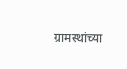ग्रामस्थांच्या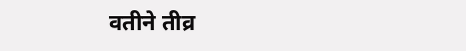वतीने तीव्र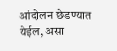आंदोलन छेडण्यात येईल, असा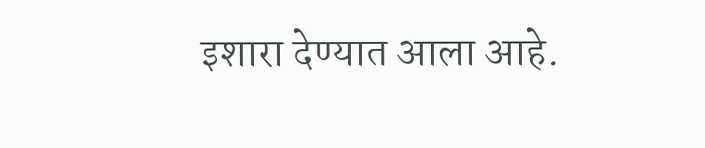इशारा देण्यात आला आहे.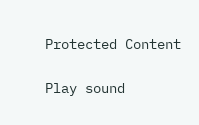Protected Content

Play sound